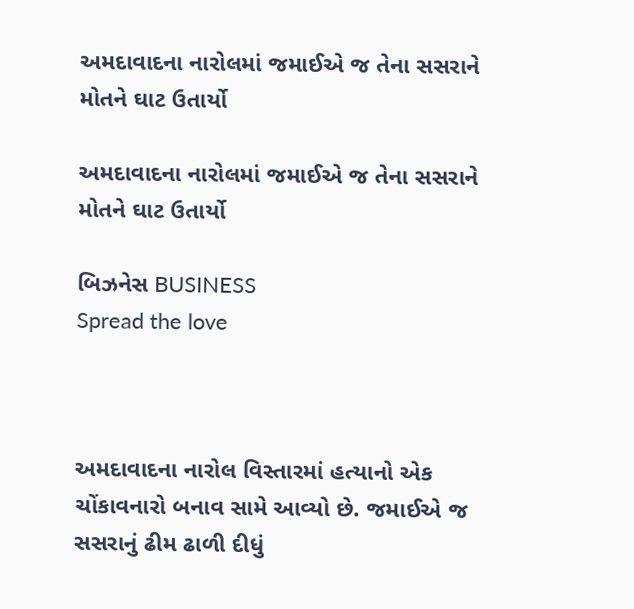અમદાવાદના નારોલમાં જમાઈએ જ તેના સસરાને મોતને ઘાટ ઉતાર્યો

અમદાવાદના નારોલમાં જમાઈએ જ તેના સસરાને મોતને ઘાટ ઉતાર્યો

બિઝનેસ BUSINESS
Spread the love



અમદાવાદના નારોલ વિસ્તારમાં હત્યાનો એક ચોંકાવનારો બનાવ સામે આવ્યો છે. જમાઈએ જ સસરાનું ઢીમ ઢાળી દીધું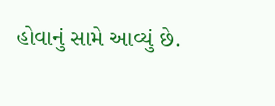હોવાનું સામે આવ્યું છે.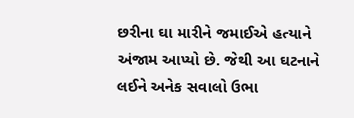છરીના ઘા મારીને જમાઈએ હત્યાને અંજામ આપ્યો છે. જેથી આ ઘટનાને લઈને અનેક સવાલો ઉભા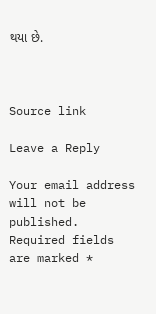થયા છે.



Source link

Leave a Reply

Your email address will not be published. Required fields are marked *